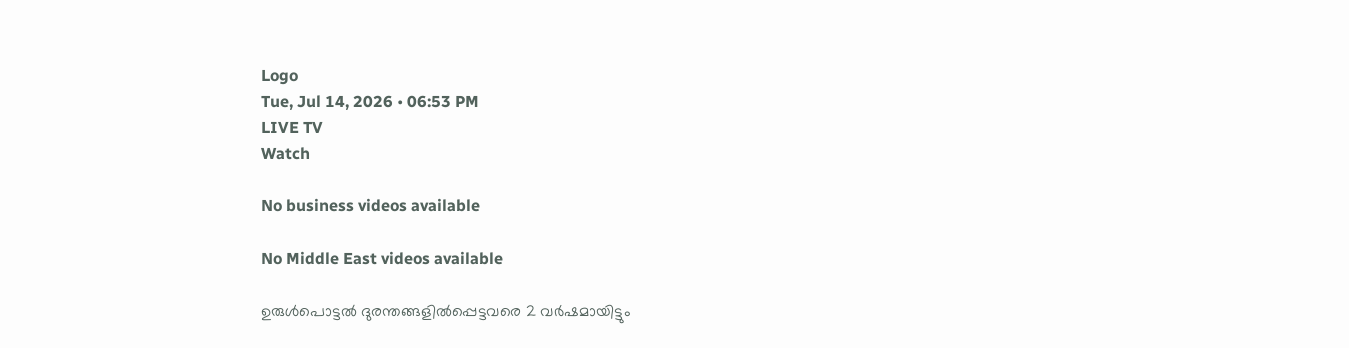Logo
Tue, Jul 14, 2026 • 06:53 PM
LIVE TV
Watch

No business videos available

No Middle East videos available

ഉരുള്‍പൊട്ടല്‍ ദുരന്തങ്ങളില്‍പ്പെട്ടവരെ 2 വര്‍ഷമായിട്ടും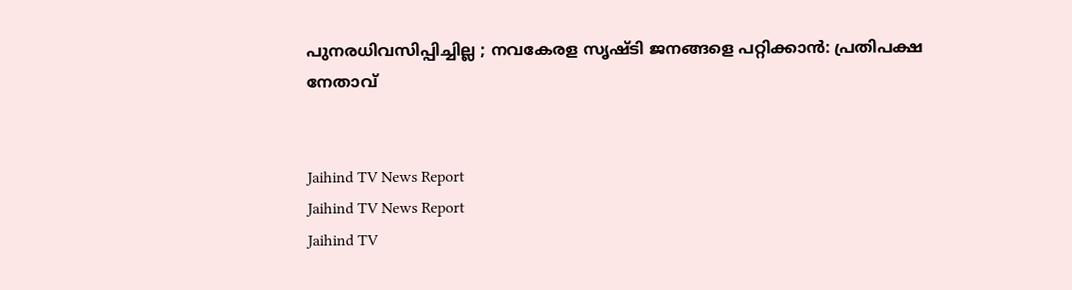പുനരധിവസിപ്പിച്ചില്ല ; നവകേരള സൃഷ്ടി ജനങ്ങളെ പറ്റിക്കാന്‍: പ്രതിപക്ഷ നേതാവ്


Jaihind TV News Report
Jaihind TV News Report
Jaihind TV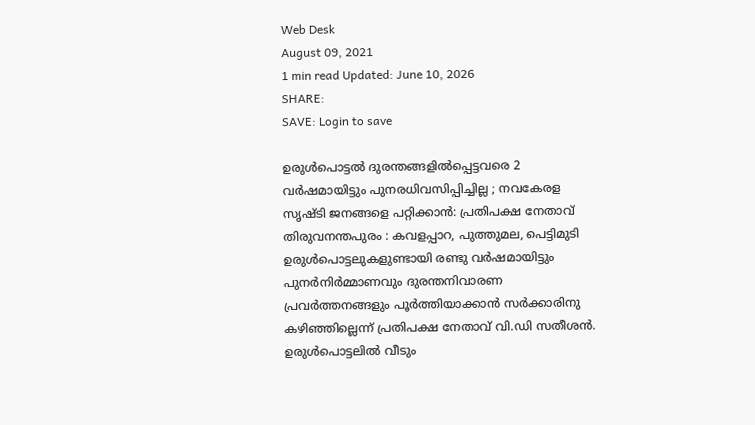Web Desk
August 09, 2021
1 min read Updated: June 10, 2026
SHARE:
SAVE: Login to save

ഉരുള്‍പൊട്ടല്‍ ദുരന്തങ്ങളില്‍പ്പെട്ടവരെ 2 വര്‍ഷമായിട്ടും പുനരധിവസിപ്പിച്ചില്ല ; നവകേരള സൃഷ്ടി ജനങ്ങളെ പറ്റിക്കാന്‍: പ്രതിപക്ഷ നേതാവ്
തിരുവനന്തപുരം : കവളപ്പാറ, പുത്തുമല, പെട്ടിമുടി ഉരുള്‍പൊട്ടലുകളുണ്ടായി രണ്ടു വര്‍ഷമായിട്ടും പുനര്‍നിര്‍മ്മാണവും ദുരന്തനിവാരണ പ്രവര്‍ത്തനങ്ങളും പൂര്‍ത്തിയാക്കാന്‍ സര്‍ക്കാരിനു കഴിഞ്ഞില്ലെന്ന് പ്രതിപക്ഷ നേതാവ് വി.ഡി സതീശന്‍. ഉരുള്‍പൊട്ടലില്‍ വീടും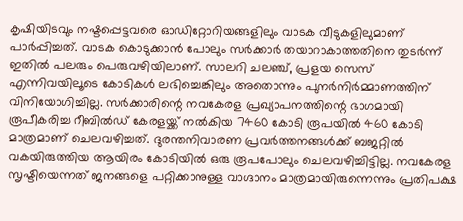കൃഷിയിടവും നഷ്ടപ്പെട്ടവരെ ഓഡിറ്റോറിയങ്ങളിലും വാടക വീടുകളിലുമാണ് പാര്‍പ്പിച്ചത്. വാടക കൊടുക്കാന്‍ പോലും സര്‍ക്കാര്‍ തയാറാകാത്തതിനെ തുടര്‍ന്ന് ഇതില്‍ പലരും പെരുവഴിയിലാണ്. സാലറി ചലഞ്ച്, പ്രളയ സെസ് എന്നിവയിലൂടെ കോടികള്‍ ലഭിച്ചെങ്കിലും അതൊന്നും പുനര്‍നിര്‍മ്മാണത്തിന് വിനിയോഗിച്ചില്ല. സര്‍ക്കാരിന്റെ നവകേരള പ്രഖ്യാപനത്തിന്റെ ഭാഗമായി രൂപീകരിച്ച റീബില്‍ഡ് കേരളയ്ക്ക് നല്‍കിയ 7460 കോടി രൂപയില്‍ 460 കോടി മാത്രമാണ് ചെലവഴിച്ചത്. ദുരന്തനിവാരണ പ്രവര്‍ത്തനങ്ങള്‍ക്ക് ബജറ്റില്‍ വകയിരുത്തിയ ആയിരം കോടിയില്‍ ഒരു രൂപപോലും ചെലവഴിച്ചിട്ടില്ല. നവകേരള സൃഷ്ടിയെന്നത് ജനങ്ങളെ പറ്റിക്കാനുള്ള വാഗ്ദാനം മാത്രമായിരുന്നെന്നും പ്രതിപക്ഷ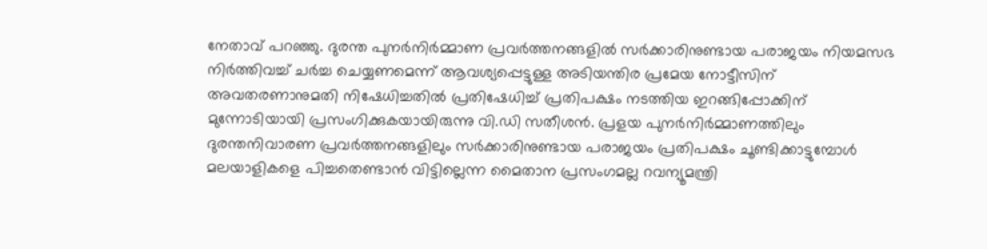നേതാവ് പറഞ്ഞു. ദുരന്ത പുനര്‍നിര്‍മ്മാണ പ്രവര്‍ത്തനങ്ങളില്‍ സര്‍ക്കാരിനുണ്ടായ പരാജയം നിയമസഭ നിര്‍ത്തിവച്ച് ചര്‍ച്ച ചെയ്യണമെന്ന് ആവശ്യപ്പെട്ടുള്ള അടിയന്തിര പ്രമേയ നോട്ടീസിന് അവതരണാനുമതി നിഷേധിച്ചതില്‍ പ്രതിഷേധിച്ച് പ്രതിപക്ഷം നടത്തിയ ഇറങ്ങിപ്പോക്കിന് മുന്നോടിയായി പ്രസംഗിക്കുകയായിരുന്നു വി.ഡി സതീശന്‍. പ്രളയ പുനര്‍നിര്‍മ്മാണത്തിലും ദുരന്തനിവാരണ പ്രവര്‍ത്തനങ്ങളിലും സര്‍ക്കാരിനുണ്ടായ പരാജയം പ്രതിപക്ഷം ചൂണ്ടിക്കാട്ടുമ്പോള്‍ മലയാളികളെ പിച്ചതെണ്ടാന്‍ വിട്ടില്ലെന്ന മൈതാന പ്രസംഗമല്ല റവന്യൂമന്ത്രി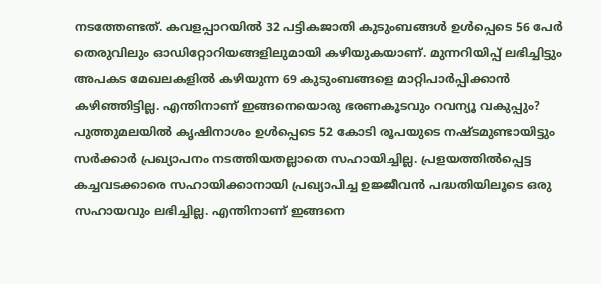നടത്തേണ്ടത്. കവളപ്പാറയില്‍ 32 പട്ടികജാതി കുടുംബങ്ങള്‍ ഉള്‍പ്പെടെ 56 പേര്‍ തെരുവിലും ഓഡിറ്റോറിയങ്ങളിലുമായി കഴിയുകയാണ്. മുന്നറിയിപ്പ് ലഭിച്ചിട്ടും അപകട മേഖലകളില്‍ കഴിയുന്ന 69 കുടുംബങ്ങളെ മാറ്റിപാര്‍പ്പിക്കാന്‍ കഴിഞ്ഞിട്ടില്ല. എന്തിനാണ് ഇങ്ങനെയൊരു ഭരണകൂടവും റവന്യൂ വകുപ്പും? പുത്തുമലയില്‍ കൃഷിനാശം ഉള്‍പ്പെടെ 52 കോടി രൂപയുടെ നഷ്ടമുണ്ടായിട്ടും സര്‍ക്കാര്‍ പ്രഖ്യാപനം നടത്തിയതല്ലാതെ സഹായിച്ചില്ല. പ്രളയത്തില്‍പ്പെട്ട കച്ചവടക്കാരെ സഹായിക്കാനായി പ്രഖ്യാപിച്ച ഉജ്ജീവന്‍ പദ്ധതിയിലൂടെ ഒരു സഹായവും ലഭിച്ചില്ല. എന്തിനാണ് ഇങ്ങനെ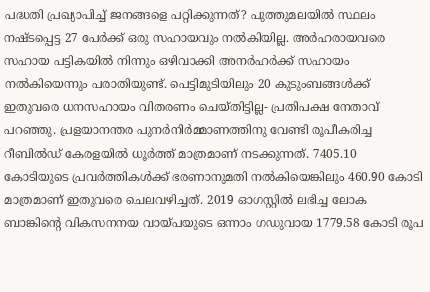പദ്ധതി പ്രഖ്യാപിച്ച് ജനങ്ങളെ പറ്റിക്കുന്നത്? പുത്തുമലയില്‍ സ്ഥലം നഷ്ടപ്പെട്ട 27 പേര്‍ക്ക് ഒരു സഹായവും നല്‍കിയില്ല. അര്‍ഹരായവരെ സഹായ പട്ടികയില്‍ നിന്നും ഒഴിവാക്കി അനര്‍ഹര്‍ക്ക് സഹായം നല്‍കിയെന്നും പരാതിയുണ്ട്. പെട്ടിമുടിയിലും 20 കുടുംബങ്ങള്‍ക്ക് ഇതുവരെ ധനസഹായം വിതരണം ചെയ്തിട്ടില്ല- പ്രതിപക്ഷ നേതാവ് പറഞ്ഞു. പ്രളയാനന്തര പുനര്‍നിര്‍മ്മാണത്തിനു വേണ്ടി രൂപീകരിച്ച റീബില്‍ഡ് കേരളയില്‍ ധൂര്‍ത്ത് മാത്രമാണ് നടക്കുന്നത്. 7405.10 കോടിയുടെ പ്രവര്‍ത്തികള്‍ക്ക് ഭരണാനുമതി നല്‍കിയെങ്കിലും 460.90 കോടി മാത്രമാണ് ഇതുവരെ ചെലവഴിച്ചത്. 2019 ഓഗസ്റ്റില്‍ ലഭിച്ച ലോക ബാങ്കിന്റെ വികസനനയ വായ്പയുടെ ഒന്നാം ഗഡുവായ 1779.58 കോടി രൂപ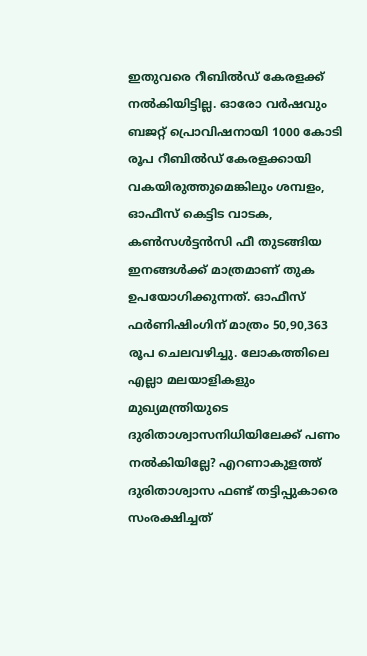ഇതുവരെ റീബില്‍ഡ് കേരളക്ക് നല്‍കിയിട്ടില്ല. ഓരോ വര്‍ഷവും ബജറ്റ് പ്രൊവിഷനായി 1000 കോടി രൂപ റീബില്‍ഡ് കേരളക്കായി വകയിരുത്തുമെങ്കിലും ശമ്പളം, ഓഫീസ് കെട്ടിട വാടക, കണ്‍സള്‍ട്ടന്‍സി ഫീ തുടങ്ങിയ ഇനങ്ങള്‍ക്ക് മാത്രമാണ് തുക ഉപയോഗിക്കുന്നത്. ഓഫീസ് ഫര്‍ണിഷിംഗിന് മാത്രം 50,90,363 രൂപ ചെലവഴിച്ചു. ലോകത്തിലെ എല്ലാ മലയാളികളും മുഖ്യമന്ത്രിയുടെ ദുരിതാശ്വാസനിധിയിലേക്ക് പണം നല്‍കിയില്ലേ? എറണാകുളത്ത് ദുരിതാശ്വാസ ഫണ്ട് തട്ടിപ്പുകാരെ സംരക്ഷിച്ചത്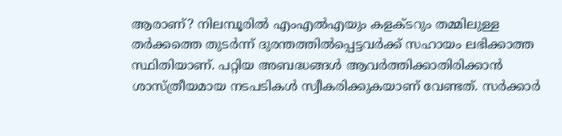ആരാണ്? നിലമ്പൂരില്‍ എംഎല്‍എയും കളക്ടറും തമ്മിലുള്ള തര്‍ക്കത്തെ തുടര്‍ന്ന് ദുരന്തത്തില്‍പ്പെട്ടവര്‍ക്ക് സഹായം ലഭിക്കാത്ത സ്ഥിതിയാണ്. പറ്റിയ അബദ്ധങ്ങള്‍ ആവര്‍ത്തിക്കാതിരിക്കാന്‍ ശാസ്ത്രീയമായ നടപടികള്‍ സ്വീകരിക്കുകയാണ് വേണ്ടത്. സര്‍ക്കാര്‍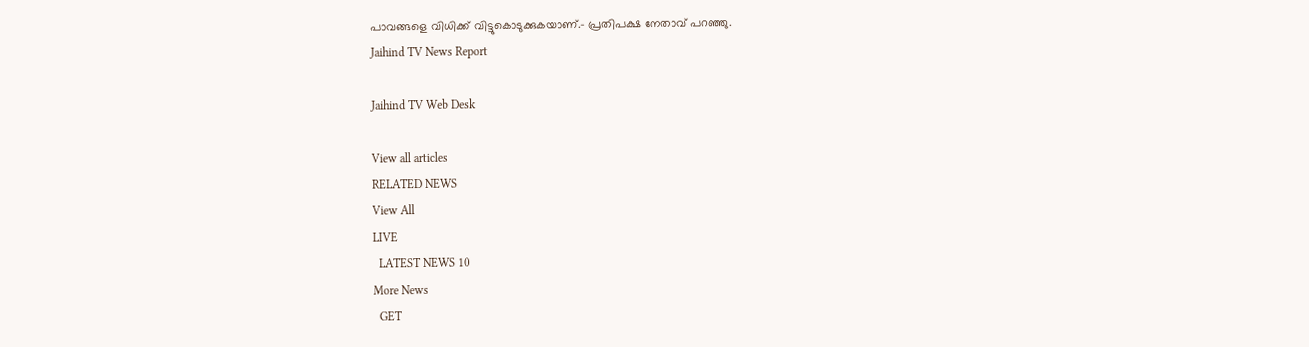പാവങ്ങളെ വിധിക്ക് വിട്ടുകൊടുക്കുകയാണ്.- പ്രതിപക്ഷ നേതാവ് പറഞ്ഞു.
Jaihind TV News Report

Jaihind TV Web Desk

View all articles
RELATED NEWS
View All
LIVE
  LATEST NEWS 10
More News
  GET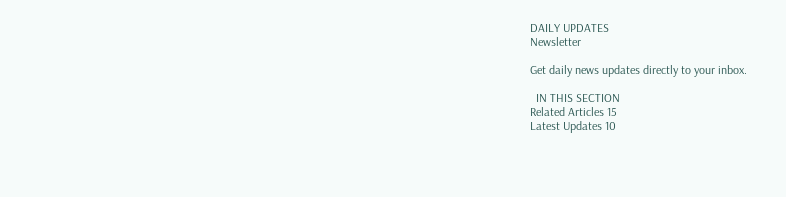DAILY UPDATES
Newsletter

Get daily news updates directly to your inbox.

  IN THIS SECTION
Related Articles 15
Latest Updates 10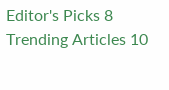Editor's Picks 8
Trending Articles 10